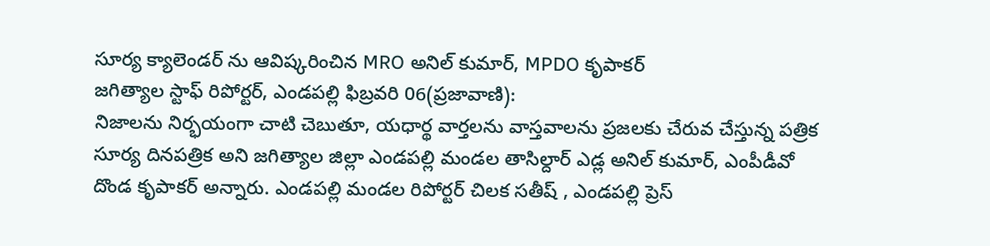సూర్య క్యాలెండర్ ను ఆవిష్కరించిన MRO అనిల్ కుమార్, MPDO కృపాకర్
జగిత్యాల స్టాఫ్ రిపోర్టర్, ఎండపల్లి ఫిబ్రవరి 06(ప్రజావాణి):
నిజాలను నిర్భయంగా చాటి చెబుతూ, యధార్థ వార్తలను వాస్తవాలను ప్రజలకు చేరువ చేస్తున్న పత్రిక సూర్య దినపత్రిక అని జగిత్యాల జిల్లా ఎండపల్లి మండల తాసిల్దార్ ఎడ్ల అనిల్ కుమార్, ఎంపీడీవో దొండ కృపాకర్ అన్నారు. ఎండపల్లి మండల రిపోర్టర్ చిలక సతీష్ , ఎండపల్లి ప్రెస్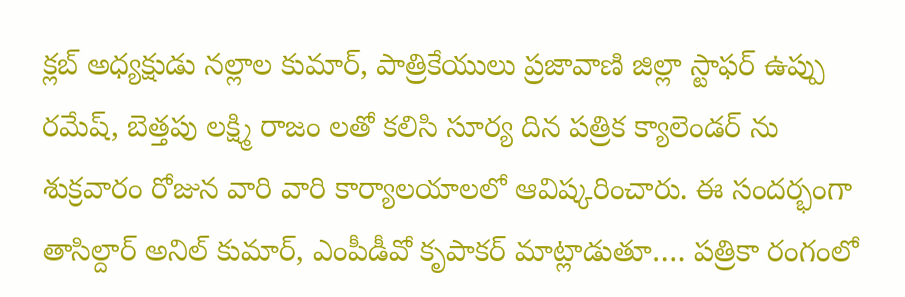క్లబ్ అధ్యక్షుడు నల్లాల కుమార్, పాత్రికేయులు ప్రజావాణి జిల్లా స్టాఫర్ ఉప్పు రమేష్, బెత్తపు లక్ష్మి రాజం లతో కలిసి సూర్య దిన పత్రిక క్యాలెండర్ ను శుక్రవారం రోజున వారి వారి కార్యాలయాలలో ఆవిష్కరించారు. ఈ సందర్భంగా తాసిల్దార్ అనిల్ కుమార్, ఎంపీడీవో కృపాకర్ మాట్లాడుతూ…. పత్రికా రంగంలో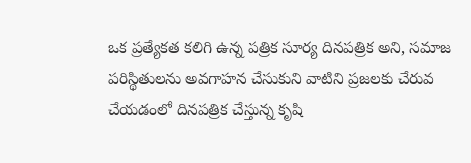ఒక ప్రత్యేకత కలిగి ఉన్న పత్రిక సూర్య దినపత్రిక అని, సమాజ పరిస్థితులను అవగాహన చేసుకుని వాటిని ప్రజలకు చేరువ చేయడంలో దినపత్రిక చేస్తున్న కృషి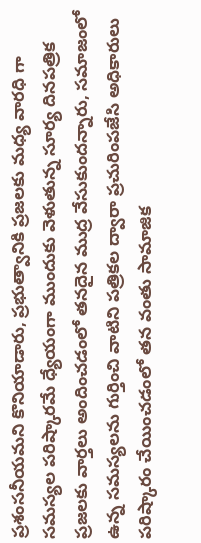ప్రశంసనీయమని కొనియాడారు, ప్రభుత్వానికి ప్రజలకు మధ్య వారధి గా సమస్యల పరిష్కారమే ధ్యేయంగా ముందుకు వెళుతున్న సూర్య దినపత్రిక ప్రజలకు వార్తలు అందించడంలో తనదైన ముద్ర వేసుకుందన్నారు, సమాజంలో ఉన్న సమస్యలను గుర్తించి వాటిని పత్రికల ద్వారా ప్రచురింపజేసి అధికారులు పరిష్కారం చేయించడంలో తన వంతు సామాజిక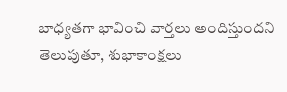బాధ్యతగా భావించి వార్తలు అందిస్తుందని తెలుపుతూ, శుభాకాంక్షలు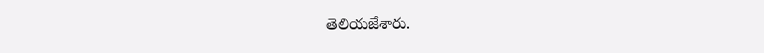తెలియజేశారు.